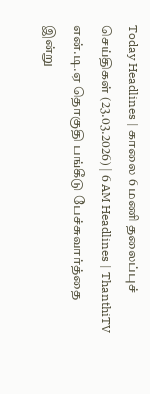Today Headlines | காலை 6 மணி தலைப்புச் செய்திகள் (23.03.2026) | 6 AM Headlines | ThanthiTV
என்.டி.ஏ தொகுதி பங்கீடு பேச்சுவார்த்தை இன்று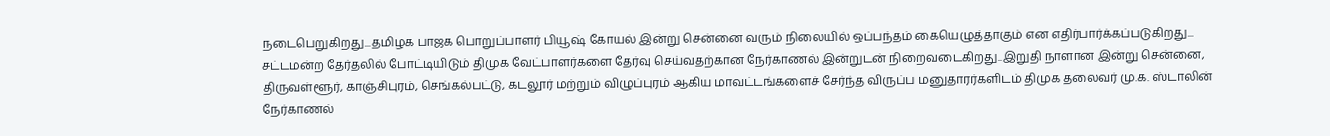நடைபெறுகிறது...தமிழக பாஜக பொறுப்பாளர் பியூஷ் கோயல் இன்று சென்னை வரும் நிலையில் ஒப்பந்தம் கையெழுத்தாகும் என எதிர்பார்க்கப்படுகிறது...
சட்டமன்ற தேர்தலில் போட்டியிடும் திமுக வேட்பாளர்களை தேர்வு செய்வதற்கான நேர்காணல் இன்றுடன் நிறைவடைகிறது..இறுதி நாளான இன்று சென்னை, திருவள்ளூர், காஞ்சிபுரம், செங்கல்பட்டு, கடலூர் மற்றும் விழுப்புரம் ஆகிய மாவட்டங்களைச் சேர்ந்த விருப்ப மனுதாரர்களிடம் திமுக தலைவர் மு.க. ஸ்டாலின் நேர்காணல்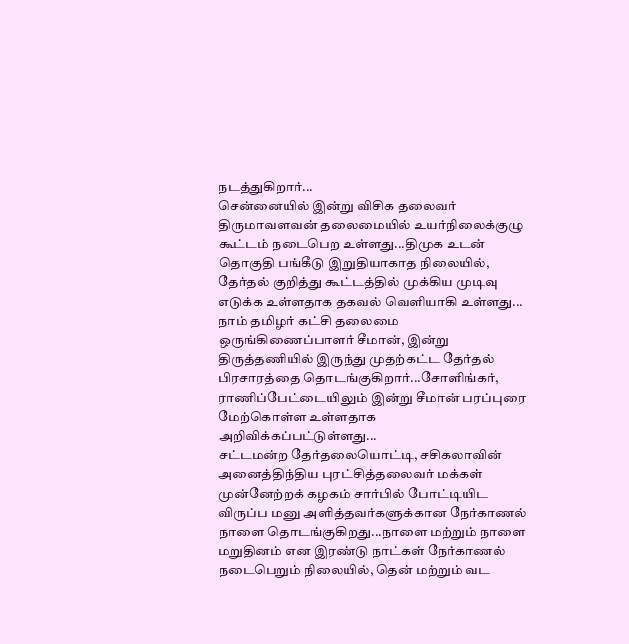நடத்துகிறார்...
சென்னையில் இன்று விசிக தலைவர் திருமாவளவன் தலைமையில் உயர்நிலைக்குழு கூட்டம் நடைபெற உள்ளது...திமுக உடன் தொகுதி பங்கீடு இறுதியாகாத நிலையில், தேர்தல் குறித்து கூட்டத்தில் முக்கிய முடிவு எடுக்க உள்ளதாக தகவல் வெளியாகி உள்ளது...
நாம் தமிழர் கட்சி தலைமை ஒருங்கிணைப்பாளர் சீமான், இன்று திருத்தணியில் இருந்து முதற்கட்ட தேர்தல் பிரசாரத்தை தொடங்குகிறார்...சோளிங்கர், ராணிப்பேட்டையிலும் இன்று சீமான் பரப்புரை மேற்கொள்ள உள்ளதாக அறிவிக்கப்பட்டுள்ளது...
சட்டமன்ற தேர்தலையொட்டி, சசிகலாவின் அனைத்திந்திய புரட்சித்தலைவர் மக்கள் முன்னேற்றக் கழகம் சார்பில் போட்டியிட விருப்ப மனு அளித்தவர்களுக்கான நேர்காணல் நாளை தொடங்குகிறது...நாளை மற்றும் நாளை மறுதினம் என இரண்டு நாட்கள் நேர்காணல் நடைபெறும் நிலையில், தென் மற்றும் வட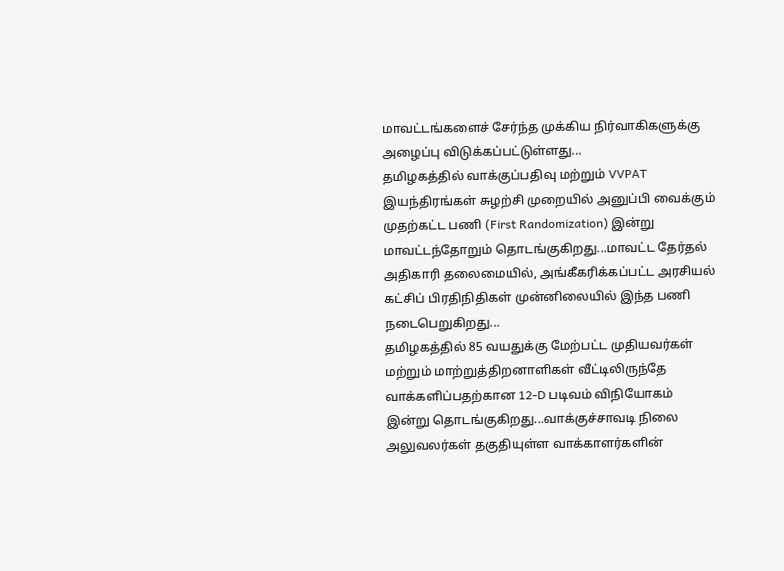மாவட்டங்களைச் சேர்ந்த முக்கிய நிர்வாகிகளுக்கு அழைப்பு விடுக்கப்பட்டுள்ளது...
தமிழகத்தில் வாக்குப்பதிவு மற்றும் VVPAT இயந்திரங்கள் சுழற்சி முறையில் அனுப்பி வைக்கும் முதற்கட்ட பணி (First Randomization) இன்று மாவட்டந்தோறும் தொடங்குகிறது...மாவட்ட தேர்தல் அதிகாரி தலைமையில், அங்கீகரிக்கப்பட்ட அரசியல் கட்சிப் பிரதிநிதிகள் முன்னிலையில் இந்த பணி நடைபெறுகிறது...
தமிழகத்தில் 85 வயதுக்கு மேற்பட்ட முதியவர்கள் மற்றும் மாற்றுத்திறனாளிகள் வீட்டிலிருந்தே வாக்களிப்பதற்கான 12-D படிவம் விநியோகம் இன்று தொடங்குகிறது...வாக்குச்சாவடி நிலை அலுவலர்கள் தகுதியுள்ள வாக்காளர்களின்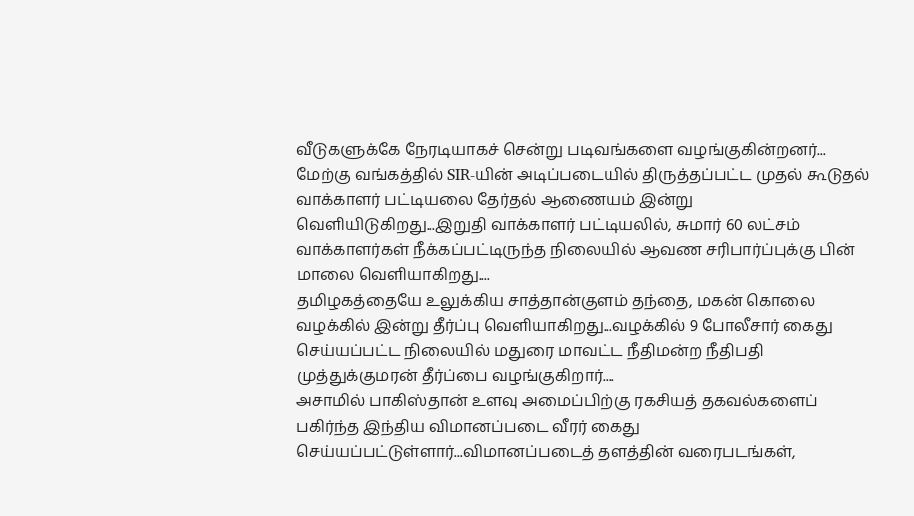வீடுகளுக்கே நேரடியாகச் சென்று படிவங்களை வழங்குகின்றனர்...
மேற்கு வங்கத்தில் SIR-யின் அடிப்படையில் திருத்தப்பட்ட முதல் கூடுதல் வாக்காளர் பட்டியலை தேர்தல் ஆணையம் இன்று வெளியிடுகிறது...இறுதி வாக்காளர் பட்டியலில், சுமார் 60 லட்சம் வாக்காளர்கள் நீக்கப்பட்டிருந்த நிலையில் ஆவண சரிபார்ப்புக்கு பின் மாலை வெளியாகிறது....
தமிழகத்தையே உலுக்கிய சாத்தான்குளம் தந்தை, மகன் கொலை வழக்கில் இன்று தீர்ப்பு வெளியாகிறது...வழக்கில் 9 போலீசார் கைது செய்யப்பட்ட நிலையில் மதுரை மாவட்ட நீதிமன்ற நீதிபதி முத்துக்குமரன் தீர்ப்பை வழங்குகிறார்....
அசாமில் பாகிஸ்தான் உளவு அமைப்பிற்கு ரகசியத் தகவல்களைப் பகிர்ந்த இந்திய விமானப்படை வீரர் கைது செய்யப்பட்டுள்ளார்...விமானப்படைத் தளத்தின் வரைபடங்கள்,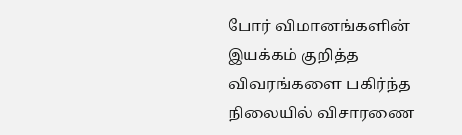போர் விமானங்களின் இயக்கம் குறித்த விவரங்களை பகிர்ந்த நிலையில் விசாரணை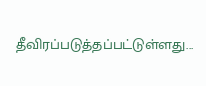தீவிரப்படுத்தப்பட்டுள்ளது...